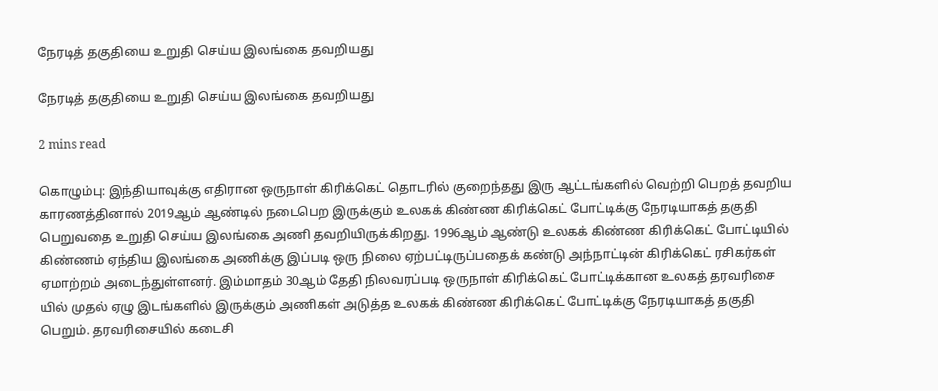நேரடித் தகுதியை உறுதி செய்ய இலங்கை தவறியது

நேரடித் தகுதியை உறுதி செய்ய இலங்கை தவறியது

2 mins read

கொழும்பு: இந்தியாவுக்கு எதிரான ஒருநாள் கிரிக்கெட் தொடரில் குறைந்தது இரு ஆட்டங்களில் வெற்றி பெறத் தவறிய காரணத்தினால் 2019ஆம் ஆண்டில் நடைபெற இருக்கும் உலகக் கிண்ண கிரிக்கெட் போட்டிக்கு நேரடியாகத் தகுதி பெறுவதை உறுதி செய்ய இலங்கை அணி தவறியிருக்கிறது. 1996ஆம் ஆண்டு உலகக் கிண்ண கிரிக்கெட் போட்டியில் கிண்ணம் ஏந்திய இலங்கை அணிக்கு இப்படி ஒரு நிலை ஏற்பட்டிருப்பதைக் கண்டு அந்நாட்டின் கிரிக்கெட் ரசிகர்கள் ஏமாற்றம் அடைந்துள்ளனர். இம்மாதம் 30ஆம் தேதி நிலவரப்படி ஒருநாள் கிரிக்கெட் போட்டிக்கான உலகத் தரவரிசை யில் முதல் ஏழு இடங்களில் இருக்கும் அணிகள் அடுத்த உலகக் கிண்ண கிரிக்கெட் போட்டிக்கு நேரடியாகத் தகுதி பெறும். தரவரிசையில் கடைசி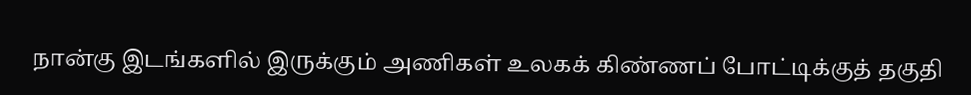நான்கு இடங்களில் இருக்கும் அணிகள் உலகக் கிண்ணப் போட்டிக்குத் தகுதி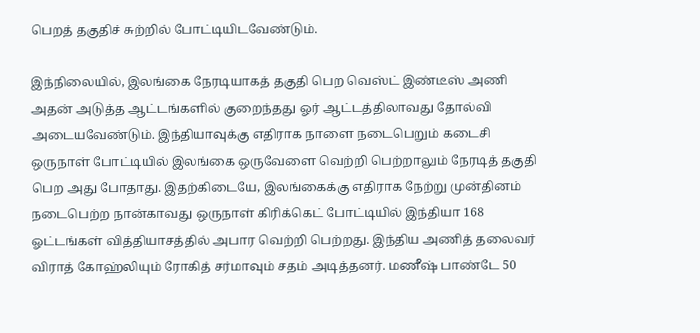பெறத் தகுதிச் சுற்றில் போட்டியிடவேண்டும்.

இந்நிலையில், இலங்கை நேரடியாகத் தகுதி பெற வெஸ்ட் இண்டீஸ் அணி அதன் அடுத்த ஆட்டங்களில் குறைந்தது ஓர் ஆட்டத்திலாவது தோல்வி அடையவேண்டும். இந்தியாவுக்கு எதிராக நாளை நடைபெறும் கடைசி ஒருநாள் போட்டியில் இலங்கை ஒருவேளை வெற்றி பெற்றாலும் நேரடித் தகுதி பெற அது போதாது. இதற்கிடையே, இலங்கைக்கு எதிராக நேற்று முன்தினம் நடைபெற்ற நான்காவது ஒருநாள் கிரிக்கெட் போட்டியில் இந்தியா 168 ஓட்டங்கள் வித்தியாசத்தில் அபார வெற்றி பெற்றது. இந்திய அணித் தலைவர் விராத் கோஹ்லியும் ரோகித் சர்மாவும் சதம் அடித்தனர். மணீஷ் பாண்டே 50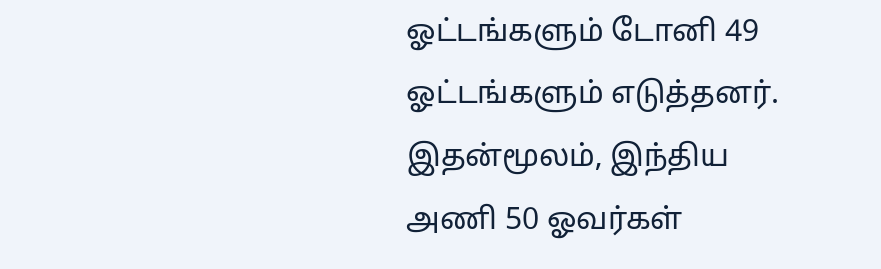ஓட்டங்களும் டோனி 49 ஓட்டங்களும் எடுத்தனர். இதன்மூலம், இந்திய அணி 50 ஓவர்கள்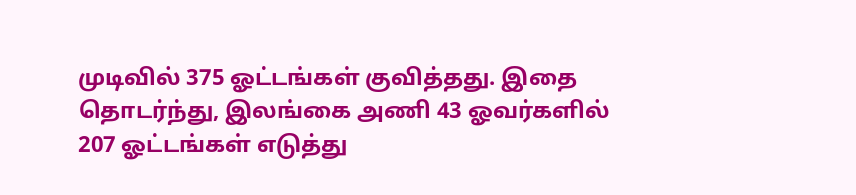முடிவில் 375 ஓட்டங்கள் குவித்தது. இதை தொடர்ந்து, இலங்கை அணி 43 ஓவர்களில் 207 ஓட்டங்கள் எடுத்து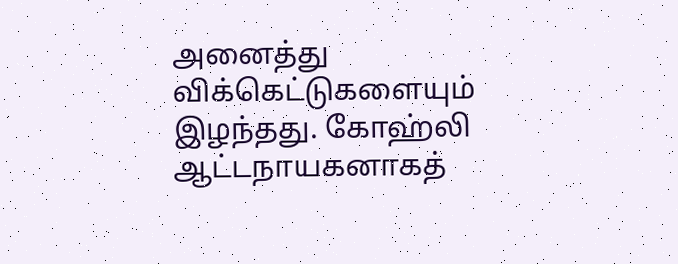அனைத்து விக்கெட்டுகளையும் இழந்தது. கோஹ்லி ஆட்டநாயகனாகத்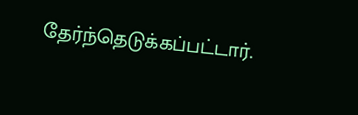தேர்ந்தெடுக்கப்பட்டார்.